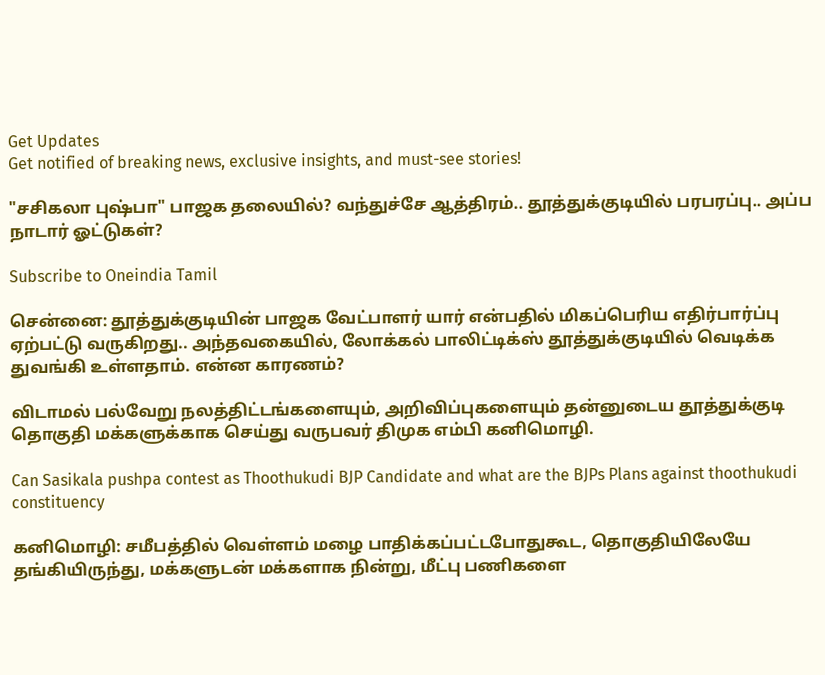Get Updates
Get notified of breaking news, exclusive insights, and must-see stories!

"சசிகலா புஷ்பா" பாஜக தலையில்? வந்துச்சே ஆத்திரம்.. தூத்துக்குடியில் பரபரப்பு.. அப்ப நாடார் ஓட்டுகள்?

Subscribe to Oneindia Tamil

சென்னை: தூத்துக்குடியின் பாஜக வேட்பாளர் யார் என்பதில் மிகப்பெரிய எதிர்பார்ப்பு ஏற்பட்டு வருகிறது.. அந்தவகையில், லோக்கல் பாலிட்டிக்ஸ் தூத்துக்குடியில் வெடிக்க துவங்கி உள்ளதாம். என்ன காரணம்?

விடாமல் பல்வேறு நலத்திட்டங்களையும், அறிவிப்புகளையும் தன்னுடைய தூத்துக்குடி தொகுதி மக்களுக்காக செய்து வருபவர் திமுக எம்பி கனிமொழி.

Can Sasikala pushpa contest as Thoothukudi BJP Candidate and what are the BJPs Plans against thoothukudi constituency

கனிமொழி: சமீபத்தில் வெள்ளம் மழை பாதிக்கப்பட்டபோதுகூட, தொகுதியிலேயே தங்கியிருந்து, மக்களுடன் மக்களாக நின்று, மீட்பு பணிகளை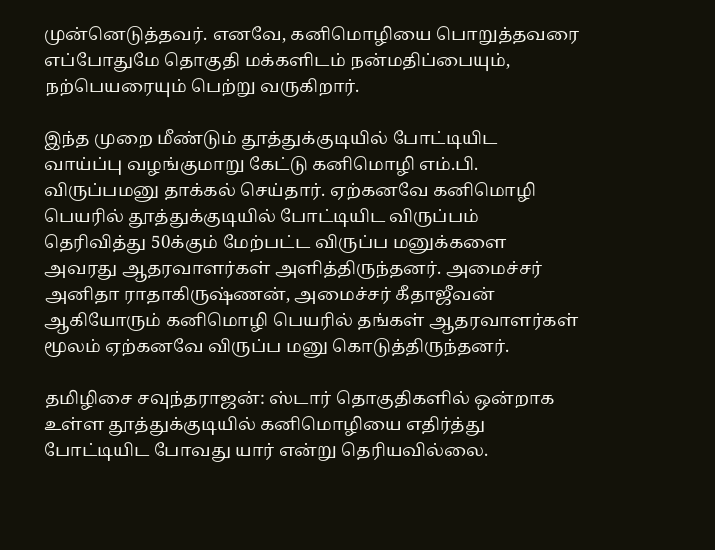முன்னெடுத்தவர். எனவே, கனிமொழியை பொறுத்தவரை எப்போதுமே தொகுதி மக்களிடம் நன்மதிப்பையும், நற்பெயரையும் பெற்று வருகிறார்.

இந்த முறை மீண்டும் தூத்துக்குடியில் போட்டியிட வாய்ப்பு வழங்குமாறு கேட்டு கனிமொழி எம்.பி. விருப்பமனு தாக்கல் செய்தார். ஏற்கனவே கனிமொழி பெயரில் தூத்துக்குடியில் போட்டியிட விருப்பம் தெரிவித்து 50க்கும் மேற்பட்ட விருப்ப மனுக்களை அவரது ஆதரவாளர்கள் அளித்திருந்தனர். அமைச்சர் அனிதா ராதாகிருஷ்ணன், அமைச்சர் கீதாஜீவன் ஆகியோரும் கனிமொழி பெயரில் தங்கள் ஆதரவாளர்கள் மூலம் ஏற்கனவே விருப்ப மனு கொடுத்திருந்தனர்.

தமிழிசை சவுந்தராஜன்: ஸ்டார் தொகுதிகளில் ஒன்றாக உள்ள தூத்துக்குடியில் கனிமொழியை எதிர்த்து போட்டியிட போவது யார் என்று தெரியவில்லை.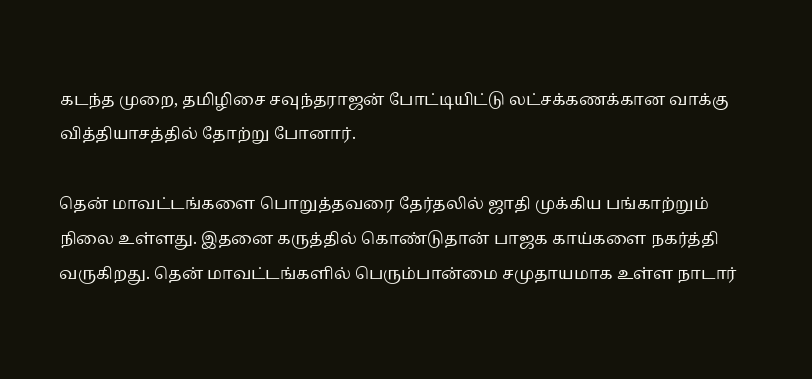கடந்த முறை, தமிழிசை சவுந்தராஜன் போட்டியிட்டு லட்சக்கணக்கான வாக்கு வித்தியாசத்தில் தோற்று போனார்.

தென் மாவட்டங்களை பொறுத்தவரை தேர்தலில் ஜாதி முக்கிய பங்காற்றும் நிலை உள்ளது. இதனை கருத்தில் கொண்டுதான் பாஜக காய்களை நகர்த்தி வருகிறது. தென் மாவட்டங்களில் பெரும்பான்மை சமுதாயமாக உள்ள நாடார்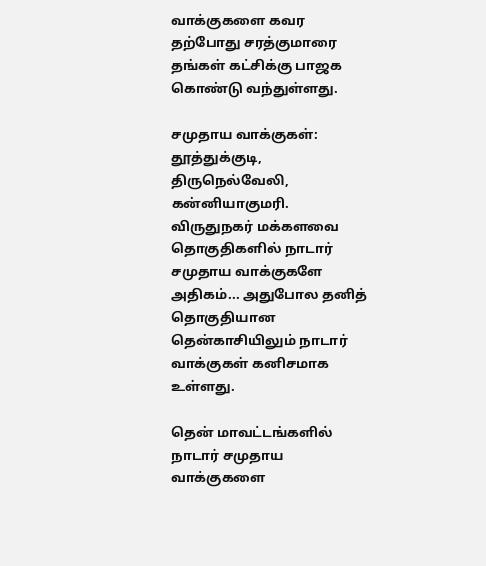வாக்குகளை கவர தற்போது சரத்குமாரை தங்கள் கட்சிக்கு பாஜக கொண்டு வந்துள்ளது.

சமுதாய வாக்குகள்: தூத்துக்குடி, திருநெல்வேலி, கன்னியாகுமரி. விருதுநகர் மக்களவை தொகுதிகளில் நாடார் சமுதாய வாக்குகளே அதிகம்... அதுபோல தனித் தொகுதியான தென்காசியிலும் நாடார் வாக்குகள் கனிசமாக உள்ளது.

தென் மாவட்டங்களில் நாடார் சமுதாய வாக்குகளை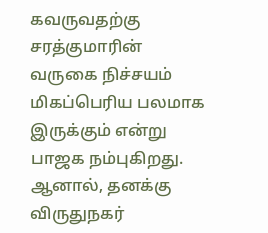கவருவதற்கு சரத்குமாரின் வருகை நிச்சயம் மிகப்பெரிய பலமாக இருக்கும் என்று பாஜக நம்புகிறது. ஆனால், தனக்கு விருதுநகர்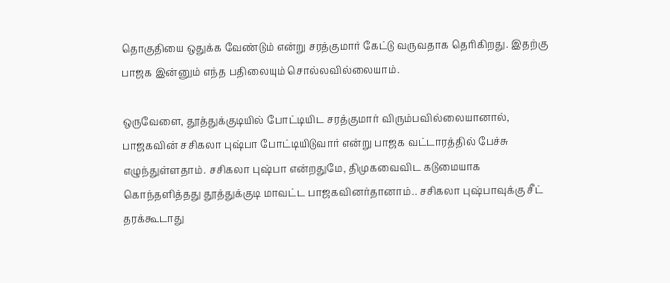தொகுதியை ஒதுக்க வேண்டும் என்று சரத்குமார் கேட்டு வருவதாக தெரிகிறது. இதற்கு பாஜக இன்னும் எந்த பதிலையும் சொல்லவில்லையாம்.

ஒருவேளை, தூத்துக்குடியில் போட்டியிட சரத்குமார் விரும்பவில்லையானால், பாஜகவின் சசிகலா புஷ்பா போட்டியிடுவார் என்று பாஜக வட்டாரத்தில் பேச்சு எழுந்துள்ளதாம். சசிகலா புஷ்பா என்றதுமே, திமுகவைவிட கடுமையாக கொந்தளித்தது தூத்துக்குடி மாவட்ட பாஜகவினர்தானாம்.. சசிகலா புஷ்பாவுக்கு சீட் தரக்கூடாது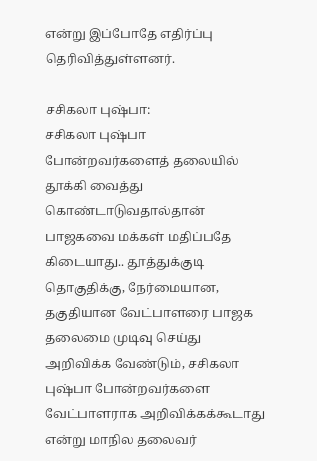என்று இப்போதே எதிர்ப்பு தெரிவித்துள்ளனர்.

சசிகலா புஷ்பா:
சசிகலா புஷ்பா போன்றவர்களைத் தலையில் தூக்கி வைத்து கொண்டாடுவதால்தான் பாஜகவை மக்கள் மதிப்பதே கிடையாது.. தூத்துக்குடி தொகுதிக்கு, நேர்மையான, தகுதியான வேட்பாளரை பாஜக தலைமை முடிவு செய்து அறிவிக்க வேண்டும், சசிகலா புஷ்பா போன்றவர்களை வேட்பாளராக அறிவிக்கக்கூடாது என்று மாநில தலைவர்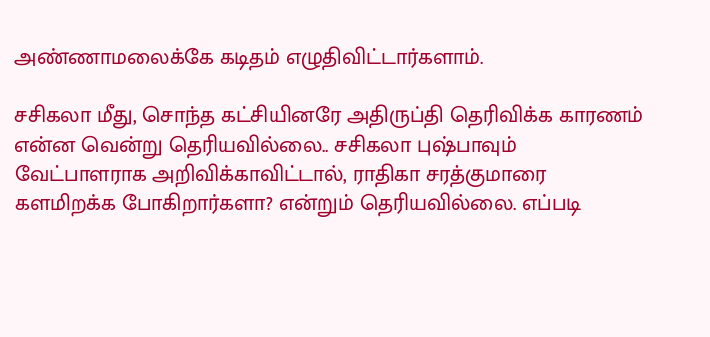அண்ணாமலைக்கே கடிதம் எழுதிவிட்டார்களாம்.

சசிகலா மீது, சொந்த கட்சியினரே அதிருப்தி தெரிவிக்க காரணம் என்ன வென்று தெரியவில்லை.. சசிகலா புஷ்பாவும் வேட்பாளராக அறிவிக்காவிட்டால், ராதிகா சரத்குமாரை களமிறக்க போகிறார்களா? என்றும் தெரியவில்லை. எப்படி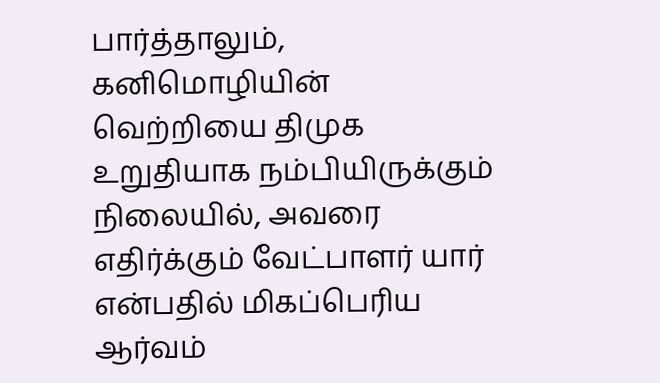பார்த்தாலும், கனிமொழியின் வெற்றியை திமுக உறுதியாக நம்பியிருக்கும் நிலையில், அவரை எதிர்க்கும் வேட்பாளர் யார் என்பதில் மிகப்பெரிய ஆர்வம்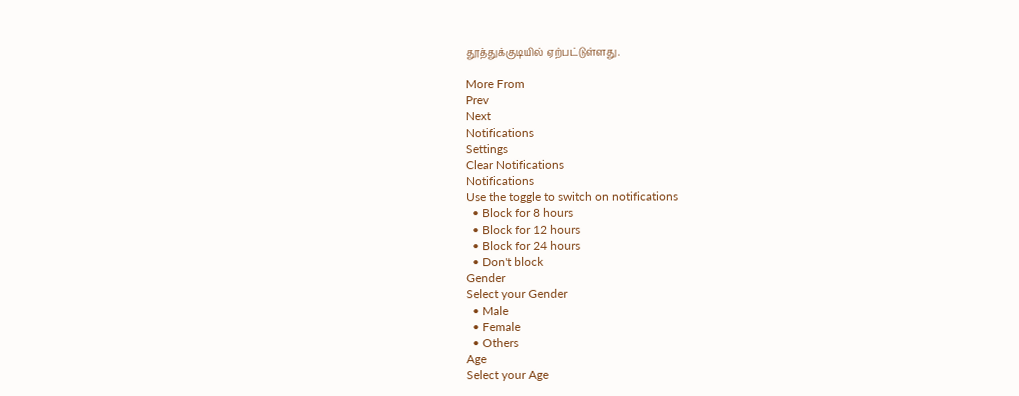தூத்துக்குடியில் ஏற்பட்டுள்ளது.

More From
Prev
Next
Notifications
Settings
Clear Notifications
Notifications
Use the toggle to switch on notifications
  • Block for 8 hours
  • Block for 12 hours
  • Block for 24 hours
  • Don't block
Gender
Select your Gender
  • Male
  • Female
  • Others
Age
Select your Age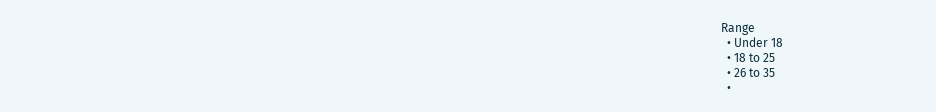Range
  • Under 18
  • 18 to 25
  • 26 to 35
  •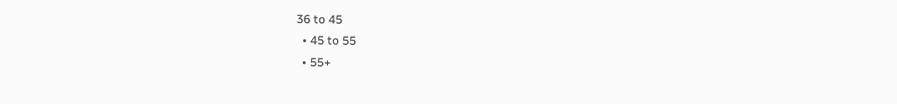36 to 45
  • 45 to 55
  • 55+